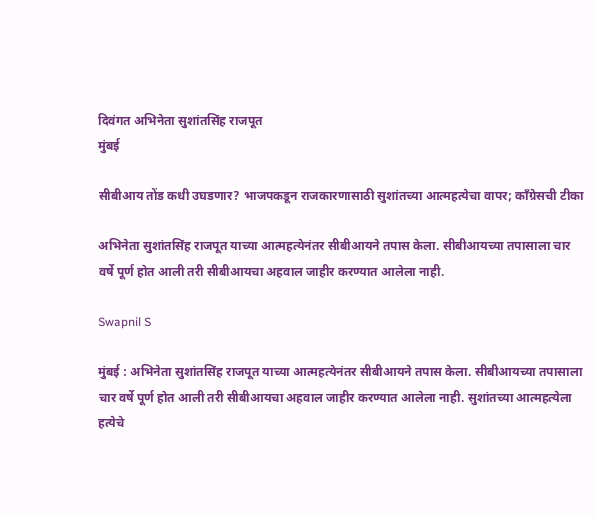दिवंगत अभिनेता सुशांतसिंह राजपूत
मुंबई

सीबीआय तोंड कधी उघडणार? भाजपकडून राजकारणासाठी सुशांतच्या आत्महत्येचा वापर; काँग्रेसची टीका

अभिनेता सुशांतसिंह राजपूत याच्या आत्महत्येनंतर सीबीआयने तपास केला. सीबीआयच्या तपासाला चार वर्षे पूर्ण होत आली तरी सीबीआयचा अहवाल जाहीर करण्यात आलेला नाही.

Swapnil S

मुंबई : अभिनेता सुशांतसिंह राजपूत याच्या आत्महत्येनंतर सीबीआयने तपास केला. सीबीआयच्या तपासाला चार वर्षे पूर्ण होत आली तरी सीबीआयचा अहवाल जाहीर करण्यात आलेला नाही. सुशांतच्या आत्महत्येला हत्येचे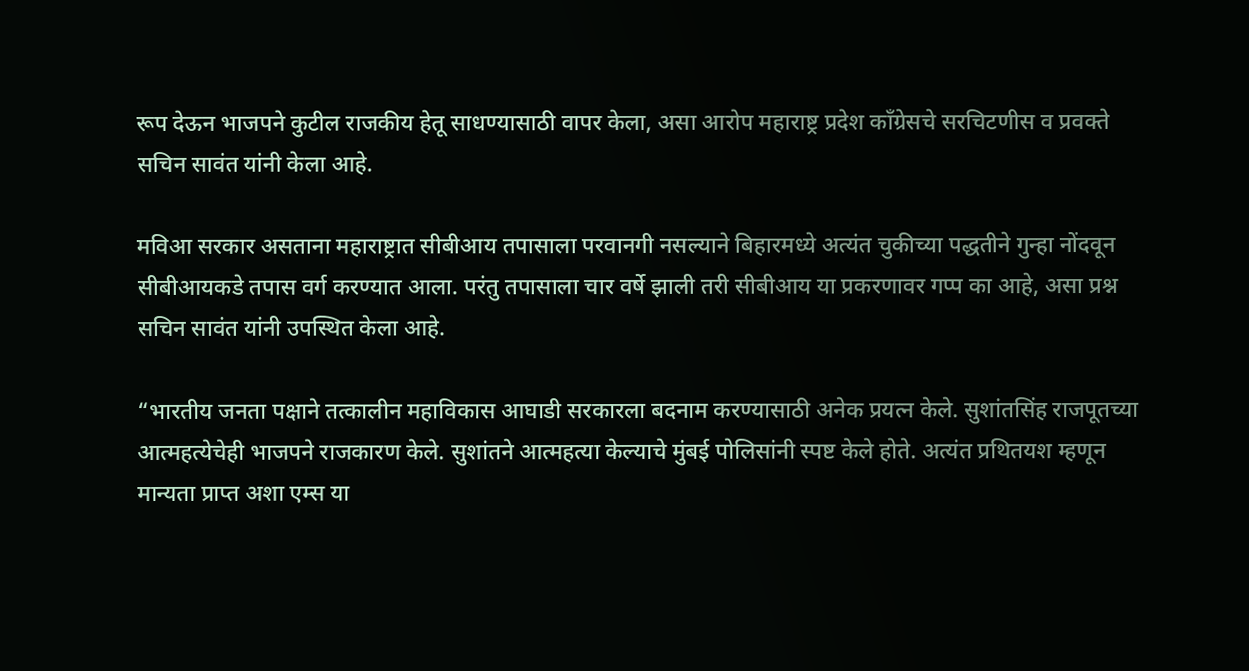रूप देऊन भाजपने कुटील राजकीय हेतू साधण्यासाठी वापर केला, असा आरोप महाराष्ट्र प्रदेश काँग्रेसचे सरचिटणीस व प्रवक्ते सचिन सावंत यांनी केला आहे.

मविआ सरकार असताना महाराष्ट्रात सीबीआय तपासाला परवानगी नसल्याने बिहारमध्ये अत्यंत चुकीच्या पद्धतीने गुन्हा नोंदवून सीबीआयकडे तपास वर्ग करण्यात आला. परंतु तपासाला चार वर्षे झाली तरी सीबीआय या प्रकरणावर गप्प का आहे, असा प्रश्न सचिन सावंत यांनी उपस्थित केला आहे.

“भारतीय जनता पक्षाने तत्कालीन महाविकास आघाडी सरकारला बदनाम करण्यासाठी अनेक प्रयत्न केले. सुशांतसिंह राजपूतच्या आत्महत्येचेही भाजपने राजकारण केले. सुशांतने आत्महत्या केल्याचे मुंबई पोलिसांनी स्पष्ट केले होते. अत्यंत प्रथितयश म्हणून मान्यता प्राप्त अशा एम्स या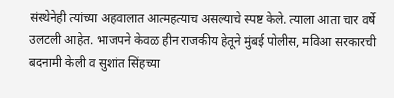संस्थेनेही त्यांच्या अहवालात आत्महत्याच असल्याचे स्पष्ट केले. त्याला आता चार वर्षे उलटली आहेत. भाजपने केवळ हीन राजकीय हेतूने मुंबई पोलीस, मविआ सरकारची बदनामी केली व सुशांत सिंहच्या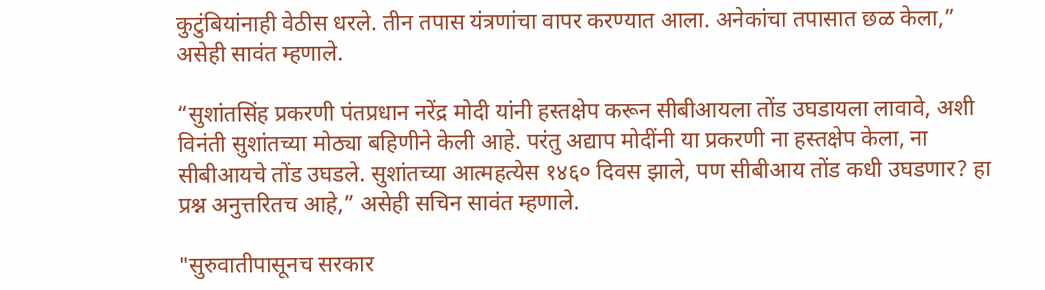कुटुंबियांनाही वेठीस धरले. तीन तपास यंत्रणांचा वापर करण्यात आला. अनेकांचा तपासात छळ केला,” असेही सावंत म्हणाले.

“सुशांतसिंह प्रकरणी पंतप्रधान नरेंद्र मोदी यांनी हस्तक्षेप करून सीबीआयला तोंड उघडायला लावावे, अशी विनंती सुशांतच्या मोठ्या बहिणीने केली आहे. परंतु अद्याप मोदींनी या प्रकरणी ना हस्तक्षेप केला, ना सीबीआयचे तोंड उघडले. सुशांतच्या आत्महत्येस १४६० दिवस झाले, पण सीबीआय तोंड कधी उघडणार? हा प्रश्न अनुत्तरितच आहे,” असेही सचिन सावंत म्हणाले.

"सुरुवातीपासूनच सरकार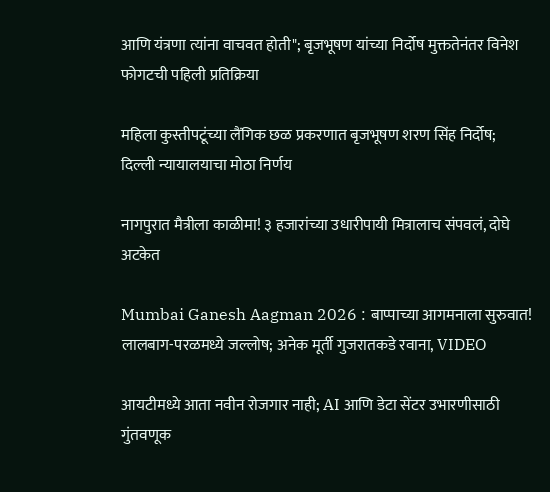आणि यंत्रणा त्यांना वाचवत होती"; बृजभूषण यांच्या निर्दोष मुक्ततेनंतर विनेश फोगटची पहिली प्रतिक्रिया

महिला कुस्तीपटूंच्या लैंगिक छळ प्रकरणात बृजभूषण शरण सिंह निर्दोष; दिल्ली न्यायालयाचा मोठा निर्णय

नागपुरात मैत्रीला काळीमा! ३ हजारांच्या उधारीपायी मित्रालाच संपवलं, दोघे अटकेत

Mumbai Ganesh Aagman 2026 : बाप्पाच्या आगमनाला सुरुवात! लालबाग-परळमध्ये जल्लोष; अनेक मूर्ती गुजरातकडे रवाना, VIDEO

आयटीमध्ये आता नवीन रोजगार नाही; AI आणि डेटा सेंटर उभारणीसाठी गुंतवणूक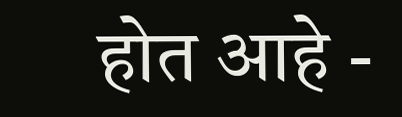होत आहे -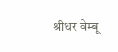श्रीधर वेम्बू